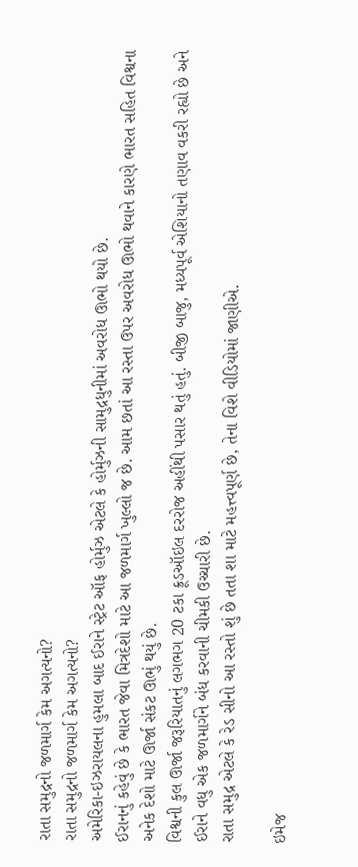રાતા સમુદ્રનો જળમાર્ગ કેમ અગત્યનો?
રાતા સમુદ્રનો જળમાર્ગ કેમ અગત્યનો?
અમેરિકા-ઇઝરાયલના હુમલા બાદ ઈરાને સ્ટ્રેટ ઑફ હોર્મુઝ એટલે કે હોર્મુઝની સામુદ્રધુનીમાં અવરોધ ઊભો થયો છે.
ઈરાનનું કહેવું છે કે ભારત જેવા મિત્રદેશો માટે આ જળમાર્ગ ખુલ્લો જ છે. આમ છતાં આ રસ્તા ઉપર અવરોધ ઊભો થવાને કારણે ભારત સહિત વિશ્વના અનેક દેશો માટે ઊર્જા સંકટ ઊભું થયું છે.
વિશ્વની કુલ ઊર્જા જરૂરિયાતનું લગભગ 20 ટકા ક્રૂડઑઇલ દરરોજ અહીંથી પસાર થતું હતું. બીજી બાજુ, મધ્યપૂર્વ એશિયાનો તણાવ વકરી રહ્યો છે અને ઈરાને વધુ એક જળમાર્ગને બંધ કરવાની ચીમકી ઉચ્ચારી છે.
રાતા સમુદ્ર એટલે કે રેડ સીનો આ રસ્તો શું છે તતા શા માટે મહત્ત્વપૂર્ણ છે, તેના વિશે વીડિયોમાં જાણીએ.

ઇમેજ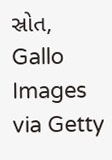સ્રોત, Gallo Images via Getty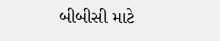બીબીસી માટે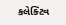કલેક્ટિવ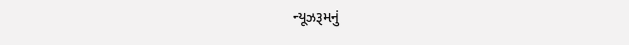ન્યૂઝરૂમનું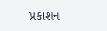પ્રકાશન